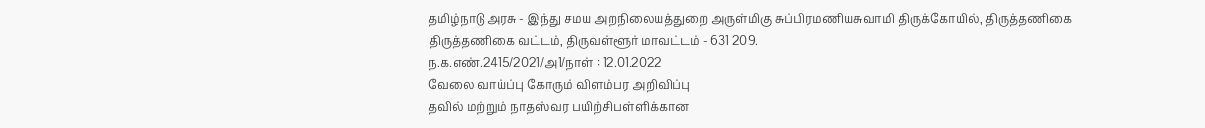தமிழ்நாடு அரசு - இந்து சமய அறநிலையத்துறை அருள்மிகு சுப்பிரமணியசுவாமி திருக்கோயில், திருத்தணிகை திருத்தணிகை வட்டம், திருவள்ளூர் மாவட்டம் - 631 209.
ந.க.எண்.2415/2021/அ1/நாள் : 12.01.2022
வேலை வாய்ப்பு கோரும் விளம்பர அறிவிப்பு
தவில் மற்றும் நாதஸ்வர பயிற்சிபள்ளிக்கான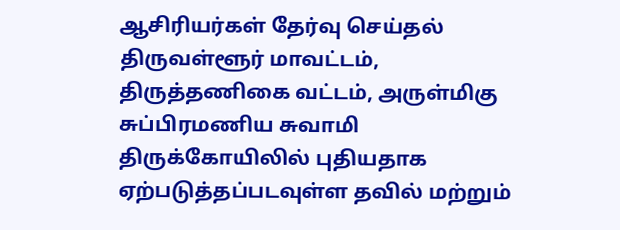ஆசிரியர்கள் தேர்வு செய்தல்
திருவள்ளூர் மாவட்டம், திருத்தணிகை வட்டம், அருள்மிகு சுப்பிரமணிய சுவாமி திருக்கோயிலில் புதியதாக ஏற்படுத்தப்படவுள்ள தவில் மற்றும்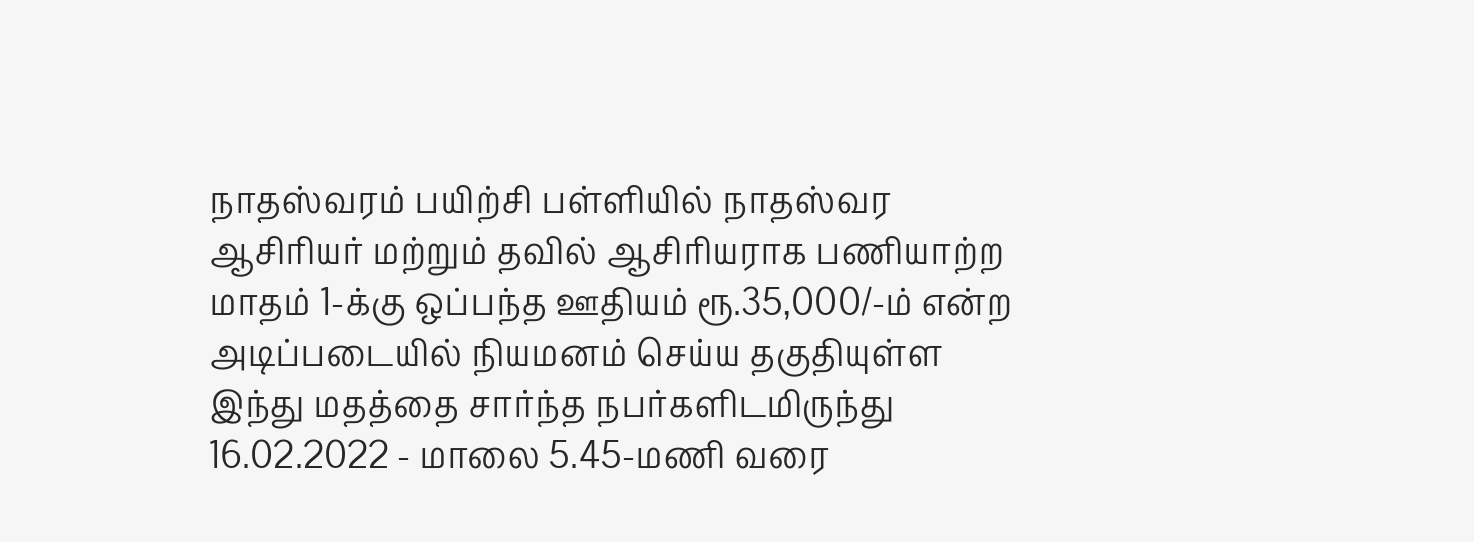நாதஸ்வரம் பயிற்சி பள்ளியில் நாதஸ்வர ஆசிரியர் மற்றும் தவில் ஆசிரியராக பணியாற்ற மாதம் 1-க்கு ஒப்பந்த ஊதியம் ரூ.35,000/-ம் என்ற அடிப்படையில் நியமனம் செய்ய தகுதியுள்ள இந்து மதத்தை சார்ந்த நபர்களிடமிருந்து 16.02.2022 - மாலை 5.45-மணி வரை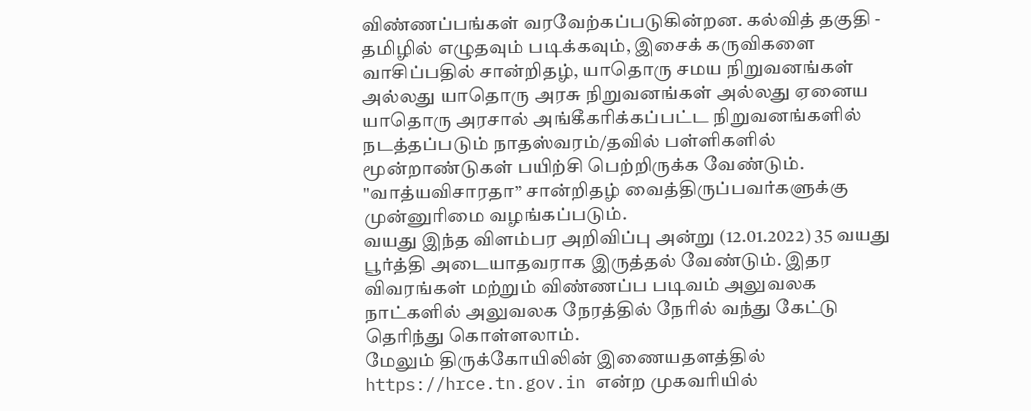விண்ணப்பங்கள் வரவேற்கப்படுகின்றன. கல்வித் தகுதி - தமிழில் எழுதவும் படிக்கவும், இசைக் கருவிகளை வாசிப்பதில் சான்றிதழ், யாதொரு சமய நிறுவனங்கள் அல்லது யாதொரு அரசு நிறுவனங்கள் அல்லது ஏனைய யாதொரு அரசால் அங்கீகரிக்கப்பட்ட நிறுவனங்களில் நடத்தப்படும் நாதஸ்வரம்/தவில் பள்ளிகளில் மூன்றாண்டுகள் பயிற்சி பெற்றிருக்க வேண்டும்.
"வாத்யவிசாரதா” சான்றிதழ் வைத்திருப்பவர்களுக்கு முன்னுரிமை வழங்கப்படும்.
வயது இந்த விளம்பர அறிவிப்பு அன்று (12.01.2022) 35 வயது பூர்த்தி அடையாதவராக இருத்தல் வேண்டும். இதர விவரங்கள் மற்றும் விண்ணப்ப படிவம் அலுவலக நாட்களில் அலுவலக நேரத்தில் நேரில் வந்து கேட்டு தெரிந்து கொள்ளலாம்.
மேலும் திருக்கோயிலின் இணையதளத்தில் https://hrce.tn.gov.in என்ற முகவரியில்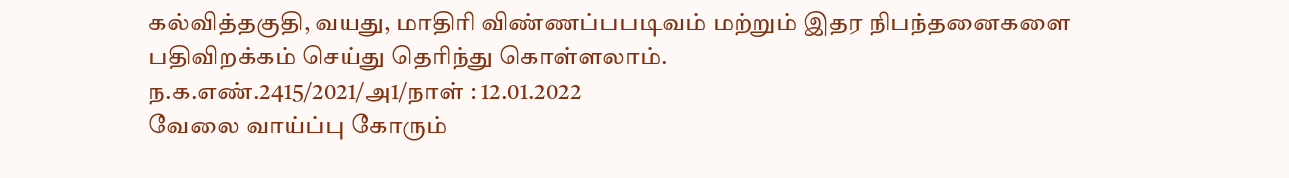கல்வித்தகுதி, வயது, மாதிரி விண்ணப்பபடிவம் மற்றும் இதர நிபந்தனைகளை பதிவிறக்கம் செய்து தெரிந்து கொள்ளலாம்.
ந.க.எண்.2415/2021/அ1/நாள் : 12.01.2022
வேலை வாய்ப்பு கோரும்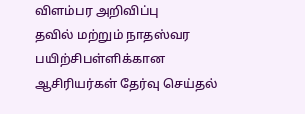விளம்பர அறிவிப்பு
தவில் மற்றும் நாதஸ்வர பயிற்சிபள்ளிக்கான ஆசிரியர்கள் தேர்வு செய்தல்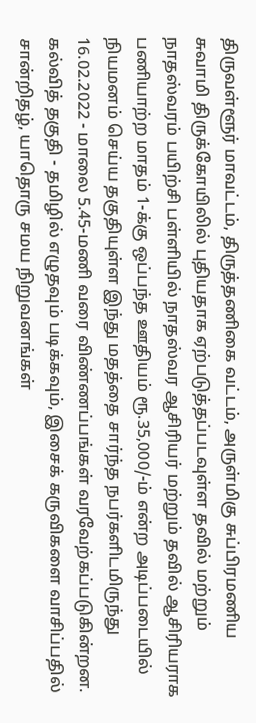திருவள்ளூர் மாவட்டம், திருத்தணிகை வட்டம், அருள்மிகு சுப்பிரமணிய சுவாமி திருக்கோயிலில் புதியதாக ஏற்படுத்தப்படவுள்ள தவில் மற்றும் நாதஸ்வரம் பயிற்சி பள்ளியில் நாதஸ்வர ஆசிரியர் மற்றும் தவில் ஆசிரியராக பணியாற்ற மாதம் 1-க்கு ஒப்பந்த ஊதியம் ரூ.35,000/-ம் என்ற அடிப்படையில் நியமனம் செய்ய தகுதியுள்ள இந்து மதத்தை சார்ந்த நபர்களிடமிருந்து 16.02.2022 - மாலை 5.45-மணி வரை விண்ணப்பங்கள் வரவேற்கப்படுகின்றன. கல்வித் தகுதி - தமிழில் எழுதவும் படிக்கவும், இசைக் கருவிகளை வாசிப்பதில் சான்றிதழ், யாதொரு சமய நிறுவனங்கள்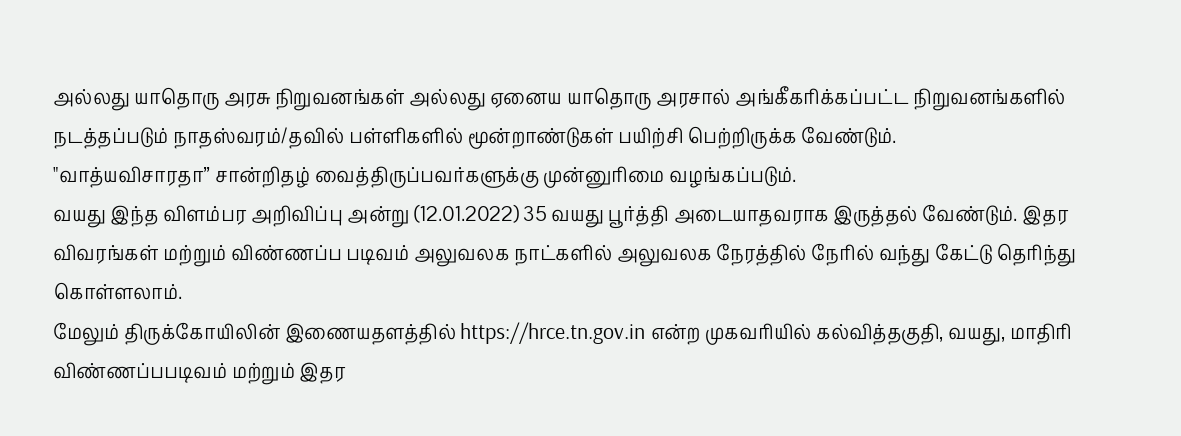அல்லது யாதொரு அரசு நிறுவனங்கள் அல்லது ஏனைய யாதொரு அரசால் அங்கீகரிக்கப்பட்ட நிறுவனங்களில் நடத்தப்படும் நாதஸ்வரம்/தவில் பள்ளிகளில் மூன்றாண்டுகள் பயிற்சி பெற்றிருக்க வேண்டும்.
"வாத்யவிசாரதா” சான்றிதழ் வைத்திருப்பவர்களுக்கு முன்னுரிமை வழங்கப்படும்.
வயது இந்த விளம்பர அறிவிப்பு அன்று (12.01.2022) 35 வயது பூர்த்தி அடையாதவராக இருத்தல் வேண்டும். இதர விவரங்கள் மற்றும் விண்ணப்ப படிவம் அலுவலக நாட்களில் அலுவலக நேரத்தில் நேரில் வந்து கேட்டு தெரிந்து கொள்ளலாம்.
மேலும் திருக்கோயிலின் இணையதளத்தில் https://hrce.tn.gov.in என்ற முகவரியில் கல்வித்தகுதி, வயது, மாதிரி விண்ணப்பபடிவம் மற்றும் இதர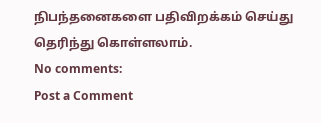நிபந்தனைகளை பதிவிறக்கம் செய்து தெரிந்து கொள்ளலாம்.
No comments:
Post a Comment